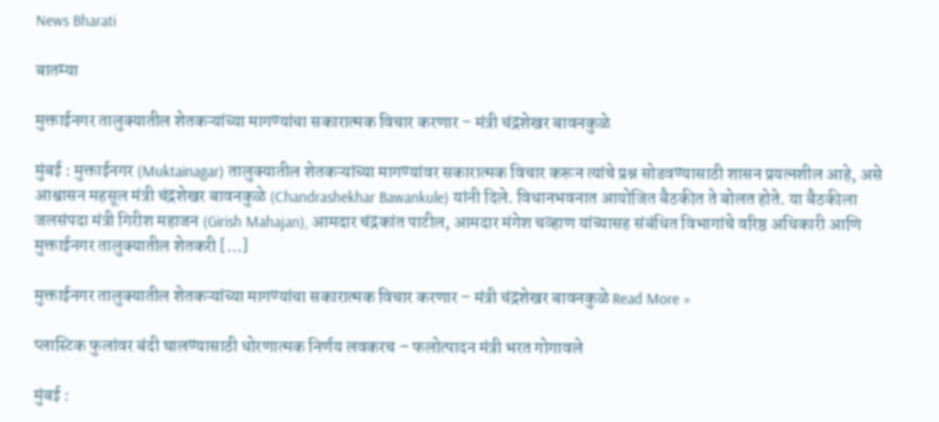News Bharati

बातम्या

मुक्ताईनगर तालुक्यातील शेतकऱ्यांच्या मागण्यांचा सकारात्मक विचार करणार – मंत्री चंद्रशेखर बावनकुळे

मुंबई : मुक्ताईनगर (Muktainagar) तालुक्यातील शेतकऱ्यांच्या मागण्यांवर सकारात्मक विचार करून त्यांचे प्रश्न सोडवण्यासाठी शासन प्रयत्नशील आहे, असे आश्वासन महसूल मंत्री चंद्रशेखर बावनकुळे (Chandrashekhar Bawankule) यांनी दिले. विधानभवनात आयोजित बैठकीत ते बोलत होते. या बैठकीला जलसंपदा मंत्री गिरीश महाजन (Girish Mahajan), आमदार चंद्रकांत पाटील, आमदार मंगेश चव्हाण यांच्यासह संबंधित विभागांचे वरिष्ठ अधिकारी आणि मुक्ताईनगर तालुक्यातील शेतकरी […]

मुक्ताईनगर तालुक्यातील शेतकऱ्यांच्या मागण्यांचा सकारात्मक विचार करणार – मंत्री चंद्रशेखर बावनकुळे Read More »

प्लास्टिक फुलांवर बंदी घालण्यासाठी धोरणात्मक निर्णय लवकरच – फलोत्पादन मंत्री भरत गोगावले

मुंबई :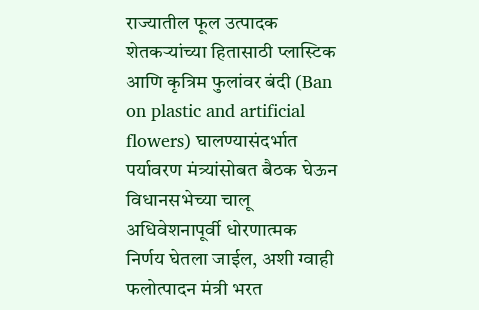राज्यातील फूल उत्पादक शेतकऱ्यांच्या हितासाठी प्लास्टिक आणि कृत्रिम फुलांवर बंदी (Ban on plastic and artificial flowers) घालण्यासंदर्भात पर्यावरण मंत्र्यांसोबत बैठक घेऊन विधानसभेच्या चालू अधिवेशनापूर्वी धोरणात्मक निर्णय घेतला जाईल, अशी ग्वाही फलोत्पादन मंत्री भरत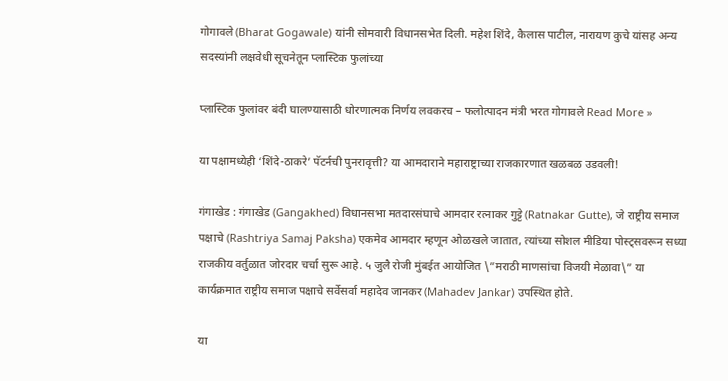गोगावले (Bharat Gogawale) यांनी सोमवारी विधानसभेत दिली. महेश शिंदे, कैलास पाटील, नारायण कुचे यांसह अन्य सदस्यांनी लक्षवेधी सूचनेतून प्लास्टिक फुलांच्या

प्लास्टिक फुलांवर बंदी घालण्यासाठी धोरणात्मक निर्णय लवकरच – फलोत्पादन मंत्री भरत गोगावले Read More »

या पक्षामध्येही ‘शिंदे-ठाकरे’ पॅटर्नची पुनरावृत्ती? या आमदाराने महाराष्ट्राच्या राजकारणात खळबळ उडवली!

गंगाखेड : गंगाखेड (Gangakhed) विधानसभा मतदारसंघाचे आमदार रत्नाकर गुट्टे (Ratnakar Gutte), जे राष्ट्रीय समाज पक्षाचे (Rashtriya Samaj Paksha) एकमेव आमदार म्हणून ओळखले जातात, त्यांच्या सोशल मीडिया पोस्ट्सवरून सध्या राजकीय वर्तुळात जोरदार चर्चा सुरू आहे. ५ जुलै रोजी मुंबईत आयोजित \”मराठी माणसांचा विजयी मेळावा\” या कार्यक्रमात राष्ट्रीय समाज पक्षाचे सर्वेसर्वा महादेव जानकर (Mahadev Jankar) उपस्थित होते.

या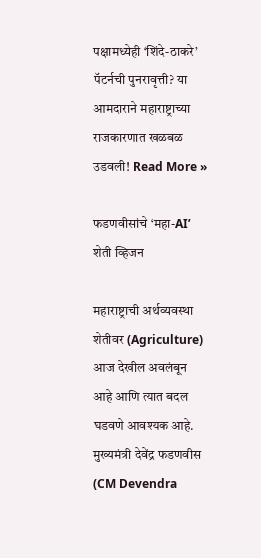पक्षामध्येही ‘शिंदे-ठाकरे’ पॅटर्नची पुनरावृत्ती? या आमदाराने महाराष्ट्राच्या राजकारणात खळबळ उडवली! Read More »

फडणवीसांचे ‘महा-AI’ शेती व्हिजन

महाराष्ट्राची अर्थव्यवस्था शेतीवर (Agriculture) आज देखील अवलंबून आहे आणि त्यात बदल घडवणे आवश्यक आहे. मुख्यमंत्री देवेंद्र फडणवीस (CM Devendra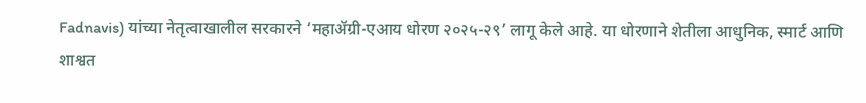Fadnavis) यांच्या नेतृत्वाखालील सरकारने ‘महाॲग्री-एआय धोरण २०२५-२९’ लागू केले आहे. या धोरणाने शेतीला आधुनिक, स्मार्ट आणि शाश्वत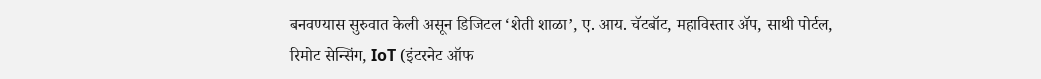बनवण्यास सुरुवात केली असून डिजिटल ‘शेती शाळा’, ए. आय. चॅटबॉट, महाविस्तार ॲप, साथी पोर्टल, रिमोट सेन्सिंग, IoT (इंटरनेट ऑफ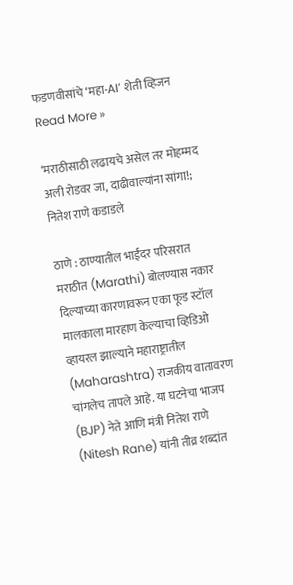फडणवीसांचे ‘महा-AI’ शेती व्हिजन Read More »

‘मराठीसाठी लढायचे असेल तर मोहम्मद अली रोडवर जा, दाढीवाल्यांना सांगा!; नितेश राणे कडाडले

ठाणे : ठाण्यातील भाईंदर परिसरात मराठीत (Marathi) बोलण्यास नकार दिल्याच्या कारणावरून एका फूड स्टॉल मालकाला मारहाण केल्याचा व्हिडिओ व्हायरल झाल्याने महाराष्ट्रातील (Maharashtra) राजकीय वातावरण चांगलेच तापले आहे. या घटनेचा भाजप (BJP) नेते आणि मंत्री नितेश राणे (Nitesh Rane) यांनी तीव्र शब्दांत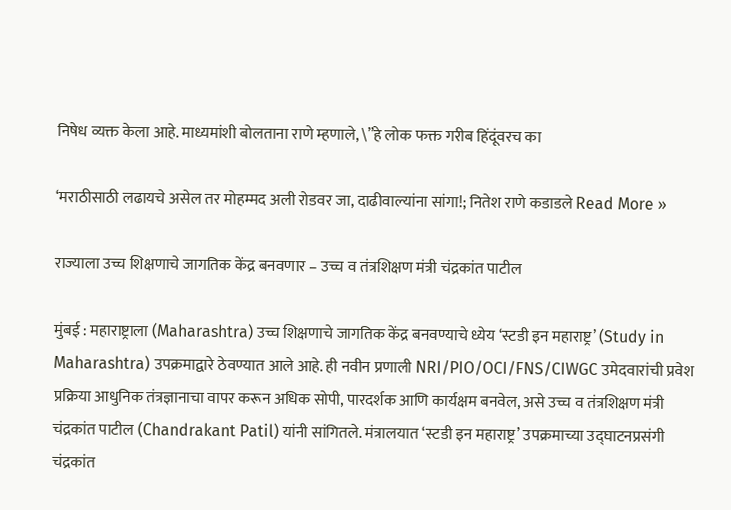निषेध व्यक्त केला आहे. माध्यमांशी बोलताना राणे म्हणाले, \”हे लोक फक्त गरीब हिंदूंवरच का

‘मराठीसाठी लढायचे असेल तर मोहम्मद अली रोडवर जा, दाढीवाल्यांना सांगा!; नितेश राणे कडाडले Read More »

राज्याला उच्च शिक्षणाचे जागतिक केंद्र बनवणार – उच्च व तंत्रशिक्षण मंत्री चंद्रकांत पाटील

मुंबई : महाराष्ट्राला (Maharashtra) उच्च शिक्षणाचे जागतिक केंद्र बनवण्याचे ध्येय ‘स्टडी इन महाराष्ट्र’ (Study in Maharashtra) उपक्रमाद्वारे ठेवण्यात आले आहे. ही नवीन प्रणाली NRI/PIO/OCI/FNS/CIWGC उमेदवारांची प्रवेश प्रक्रिया आधुनिक तंत्रज्ञानाचा वापर करून अधिक सोपी, पारदर्शक आणि कार्यक्षम बनवेल, असे उच्च व तंत्रशिक्षण मंत्री चंद्रकांत पाटील (Chandrakant Patil) यांनी सांगितले. मंत्रालयात ‘स्टडी इन महाराष्ट्र’ उपक्रमाच्या उद्घाटनप्रसंगी चंद्रकांत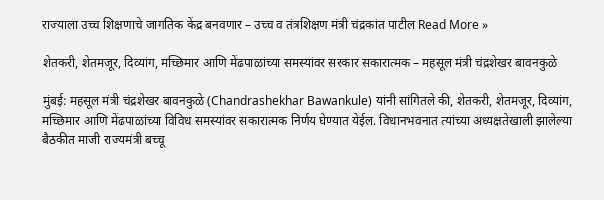राज्याला उच्च शिक्षणाचे जागतिक केंद्र बनवणार – उच्च व तंत्रशिक्षण मंत्री चंद्रकांत पाटील Read More »

शेतकरी, शेतमजूर, दिव्यांग, मच्छिमार आणि मेंढपाळांच्या समस्यांवर सरकार सकारात्मक – महसूल मंत्री चंद्रशेखर बावनकुळे

मुंबई: महसूल मंत्री चंद्रशेखर बावनकुळे (Chandrashekhar Bawankule) यांनी सांगितले की, शेतकरी, शेतमजूर, दिव्यांग, मच्छिमार आणि मेंढपाळांच्या विविध समस्यांवर सकारात्मक निर्णय घेण्यात येईल. विधानभवनात त्यांच्या अध्यक्षतेखाली झालेल्या बैठकीत माजी राज्यमंत्री बच्चू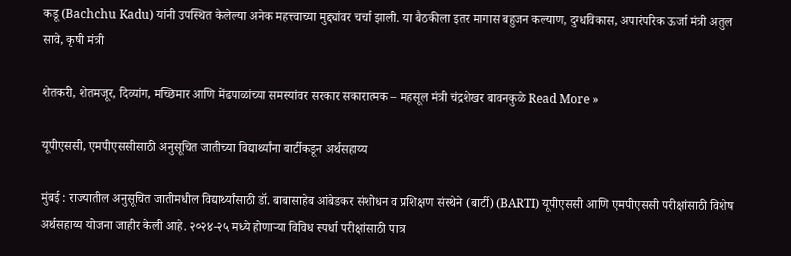कडू (Bachchu Kadu) यांनी उपस्थित केलेल्या अनेक महत्त्वाच्या मुद्द्यांवर चर्चा झाली. या बैठकीला इतर मागास बहुजन कल्याण, दुग्धविकास, अपारंपरिक ऊर्जा मंत्री अतुल सावे, कृषी मंत्री

शेतकरी, शेतमजूर, दिव्यांग, मच्छिमार आणि मेंढपाळांच्या समस्यांवर सरकार सकारात्मक – महसूल मंत्री चंद्रशेखर बावनकुळे Read More »

यूपीएससी, एमपीएससीसाठी अनुसूचित जातीच्या विद्यार्थ्यांना बार्टीकडून अर्थसहाय्य

मुंबई : राज्यातील अनुसूचित जातीमधील विद्यार्थ्यांसाठी डॉ. बाबासाहेब आंबेडकर संशोधन व प्रशिक्षण संस्थेने (बार्टी) (BARTI) यूपीएससी आणि एमपीएससी परीक्षांसाठी विशेष अर्थसहाय्य योजना जाहीर केली आहे. २०२४-२५ मध्ये होणाऱ्या विविध स्पर्धा परीक्षांसाठी पात्र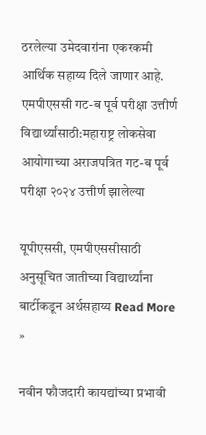ठरलेल्या उमेदवारांना एकरकमी आर्थिक सहाय्य दिले जाणार आहे. एमपीएससी गट-ब पूर्व परीक्षा उत्तीर्ण विद्यार्थ्यांसाठी:महाराष्ट्र लोकसेवा आयोगाच्या अराजपत्रित गट-ब पूर्व परीक्षा २०२४ उत्तीर्ण झालेल्या

यूपीएससी, एमपीएससीसाठी अनुसूचित जातीच्या विद्यार्थ्यांना बार्टीकडून अर्थसहाय्य Read More »

नवीन फौजदारी कायद्यांच्या प्रभावी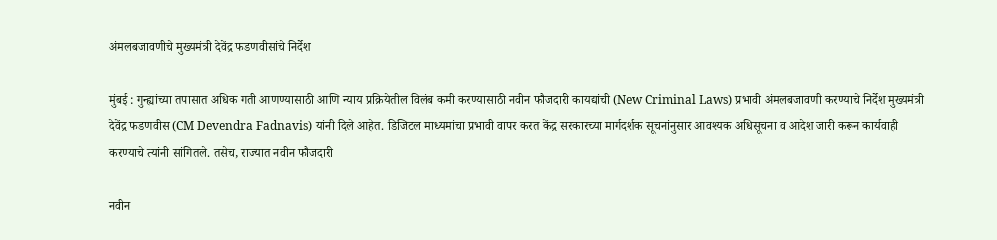अंमलबजावणीचे मुख्यमंत्री देवेंद्र फडणवीसांचे निर्देश

मुंबई : गुन्ह्यांच्या तपासात अधिक गती आणण्यासाठी आणि न्याय प्रक्रियेतील विलंब कमी करण्यासाठी नवीन फौजदारी कायद्यांची (New Criminal Laws) प्रभावी अंमलबजावणी करण्याचे निर्देश मुख्यमंत्री देवेंद्र फडणवीस (CM Devendra Fadnavis) यांनी दिले आहेत. डिजिटल माध्यमांचा प्रभावी वापर करत केंद्र सरकारच्या मार्गदर्शक सूचनांनुसार आवश्यक अधिसूचना व आदेश जारी करून कार्यवाही करण्याचे त्यांनी सांगितले. तसेच, राज्यात नवीन फौजदारी

नवीन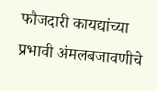फौजदारी कायद्यांच्या प्रभावी अंमलबजावणीचे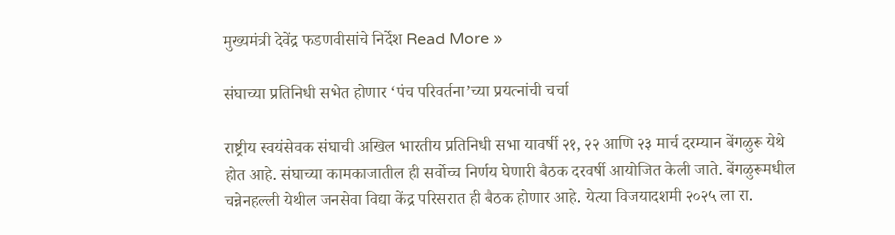मुख्यमंत्री देवेंद्र फडणवीसांचे निर्देश Read More »

संघाच्या प्रतिनिधी सभेत होणार ‘पंच परिवर्तना’च्या प्रयत्नांची चर्चा

राष्ट्रीय स्वयंसेवक संघाची अखिल भारतीय प्रतिनिधी सभा यावर्षी २१, २२ आणि २३ मार्च दरम्यान बेंगळुरू येथे होत आहे. संघाच्या कामकाजातील ही सर्वोच्च निर्णय घेणारी बैठक दरवर्षी आयोजित केली जाते. बेंगळुरूमधील चन्नेनहल्ली येथील जनसेवा विद्या केंद्र परिसरात ही बैठक होणार आहे. येत्या विजयादशमी २०२५ ला रा.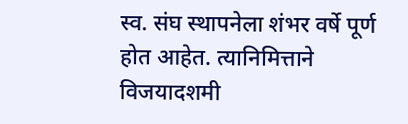स्व. संघ स्थापनेला शंभर वर्षे पूर्ण होत आहेत. त्यानिमित्ताने विजयादशमी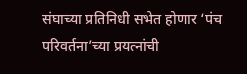संघाच्या प्रतिनिधी सभेत होणार ‘पंच परिवर्तना’च्या प्रयत्नांची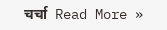चर्चा  Read More »